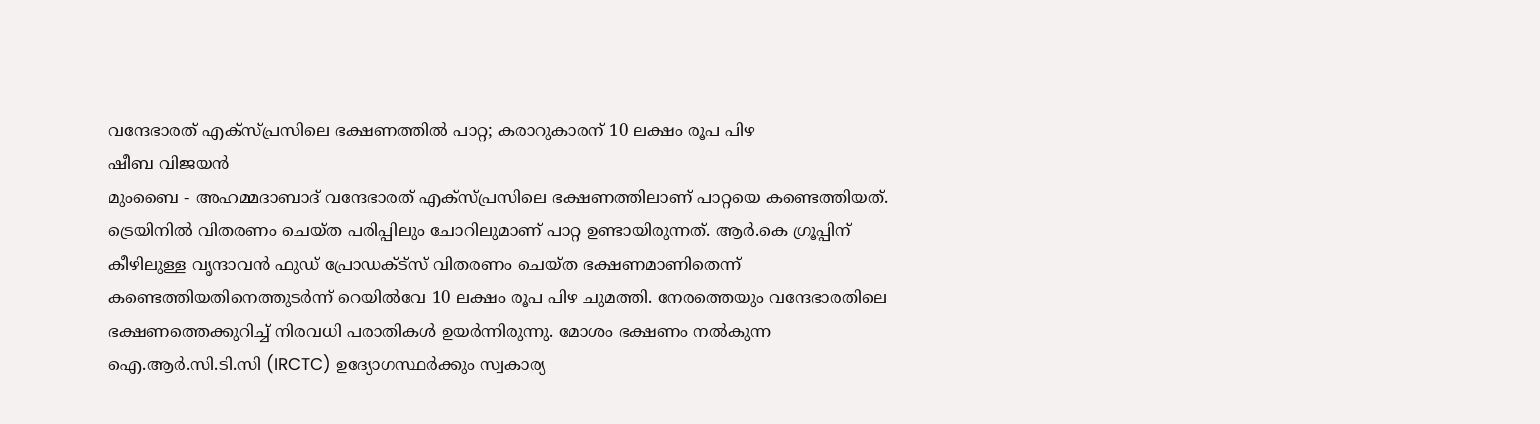വന്ദേഭാരത് എക്സ്പ്രസിലെ ഭക്ഷണത്തിൽ പാറ്റ; കരാറുകാരന് 10 ലക്ഷം രൂപ പിഴ
ഷീബ വിജയൻ
മുംബൈ - അഹമ്മദാബാദ് വന്ദേഭാരത് എക്സ്പ്രസിലെ ഭക്ഷണത്തിലാണ് പാറ്റയെ കണ്ടെത്തിയത്. ട്രെയിനിൽ വിതരണം ചെയ്ത പരിപ്പിലും ചോറിലുമാണ് പാറ്റ ഉണ്ടായിരുന്നത്. ആർ.കെ ഗ്രൂപ്പിന് കീഴിലുള്ള വൃന്ദാവൻ ഫുഡ് പ്രോഡക്ട്സ് വിതരണം ചെയ്ത ഭക്ഷണമാണിതെന്ന് കണ്ടെത്തിയതിനെത്തുടർന്ന് റെയിൽവേ 10 ലക്ഷം രൂപ പിഴ ചുമത്തി. നേരത്തെയും വന്ദേഭാരതിലെ ഭക്ഷണത്തെക്കുറിച്ച് നിരവധി പരാതികൾ ഉയർന്നിരുന്നു. മോശം ഭക്ഷണം നൽകുന്ന ഐ.ആർ.സി.ടി.സി (IRCTC) ഉദ്യോഗസ്ഥർക്കും സ്വകാര്യ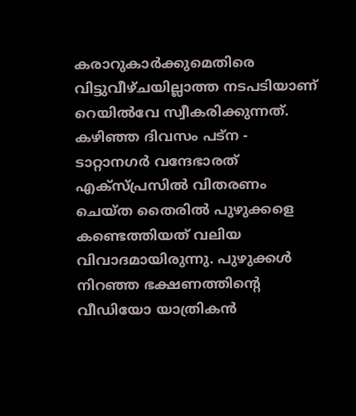കരാറുകാർക്കുമെതിരെ വിട്ടുവീഴ്ചയില്ലാത്ത നടപടിയാണ് റെയിൽവേ സ്വീകരിക്കുന്നത്.
കഴിഞ്ഞ ദിവസം പട്ന - ടാറ്റാനഗർ വന്ദേഭാരത് എക്സ്പ്രസിൽ വിതരണം ചെയ്ത തൈരിൽ പുഴുക്കളെ കണ്ടെത്തിയത് വലിയ വിവാദമായിരുന്നു. പുഴുക്കൾ നിറഞ്ഞ ഭക്ഷണത്തിന്റെ വീഡിയോ യാത്രികൻ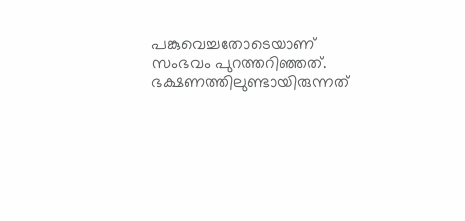പങ്കുവെച്ചതോടെയാണ് സംഭവം പുറത്തറിഞ്ഞത്. ഭക്ഷണത്തിലുണ്ടായിരുന്നത്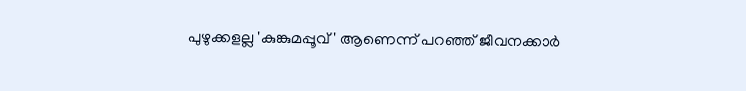പുഴുക്കളല്ല 'കുങ്കുമപ്പൂവ്' ആണെന്ന് പറഞ്ഞ് ജീവനക്കാർ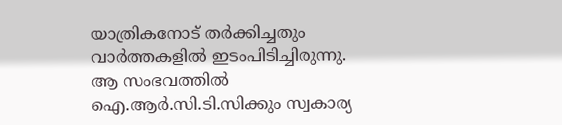യാത്രികനോട് തർക്കിച്ചതും വാർത്തകളിൽ ഇടംപിടിച്ചിരുന്നു. ആ സംഭവത്തിൽ ഐ.ആർ.സി.ടി.സിക്കും സ്വകാര്യ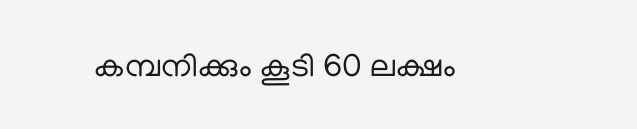കമ്പനിക്കും കൂടി 60 ലക്ഷം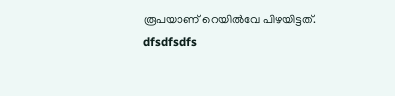രൂപയാണ് റെയിൽവേ പിഴയിട്ടത്.
dfsdfsdfs